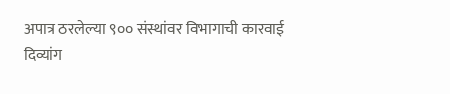अपात्र ठरलेल्या ९०० संस्थांवर विभागाची कारवाई
दिव्यांग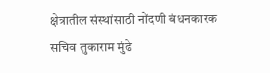क्षेत्रातील संस्थांसाठी नोंदणी बंधनकारक सचिव तुकाराम मुंढे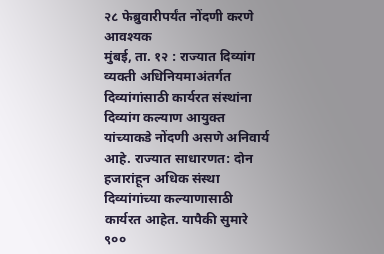२८ फेब्रुवारीपर्यंत नोंदणी करणे आवश्यक
मुंबई, ता. १२ : राज्यात दिव्यांग व्यक्ती अधिनियमाअंतर्गत दिव्यांगांसाठी कार्यरत संस्थांना दिव्यांग कल्याण आयुक्त यांच्याकडे नोंदणी असणे अनिवार्य आहे. राज्यात साधारणत: दोन हजारांहून अधिक संस्था दिव्यांगांच्या कल्याणासाठी कार्यरत आहेत. यापैकी सुमारे ९००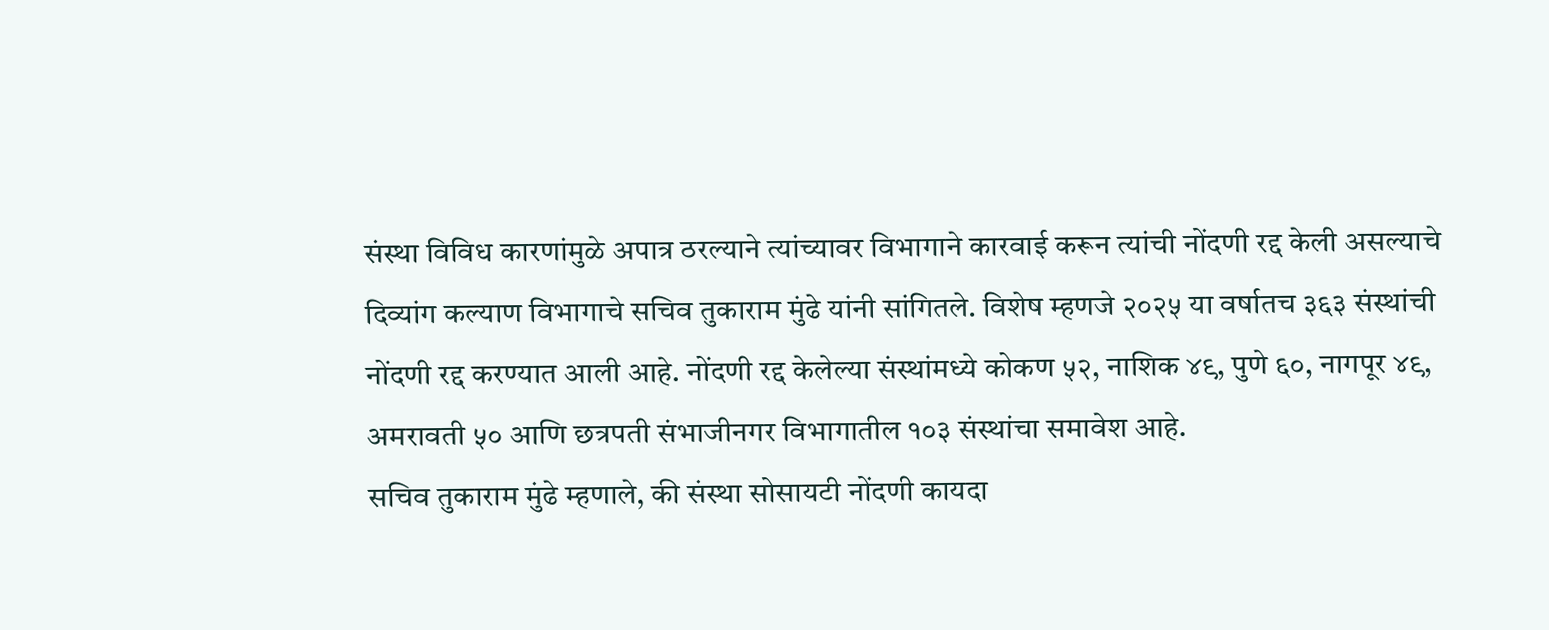संस्था विविध कारणांमुळे अपात्र ठरल्याने त्यांच्यावर विभागाने कारवाई करून त्यांची नोंदणी रद्द केली असल्याचे दिव्यांग कल्याण विभागाचे सचिव तुकाराम मुंढे यांनी सांगितले. विशेष म्हणजे २०२५ या वर्षातच ३६३ संस्थांची नोंदणी रद्द करण्यात आली आहे. नोंदणी रद्द केलेल्या संस्थांमध्ये कोकण ५२, नाशिक ४९, पुणे ६०, नागपूर ४९, अमरावती ५० आणि छत्रपती संभाजीनगर विभागातील १०३ संस्थांचा समावेश आहे.
सचिव तुकाराम मुंढे म्हणाले, की संस्था सोसायटी नोंदणी कायदा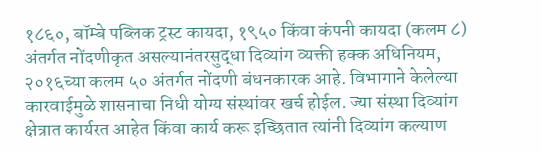१८६०, बॉम्बे पब्लिक ट्रस्ट कायदा, १९५० किंवा कंपनी कायदा (कलम ८) अंतर्गत नोंदणीकृत असल्यानंतरसुद्धा दिव्यांग व्यक्ती हक्क अधिनियम, २०१६च्या कलम ५० अंतर्गत नोंदणी बंधनकारक आहे. विभागाने केलेल्या कारवाईमुळे शासनाचा निधी योग्य संस्थांवर खर्च होईल. ज्या संस्था दिव्यांग क्षेत्रात कार्यरत आहेत किंवा कार्य करू इच्छितात त्यांनी दिव्यांग कल्याण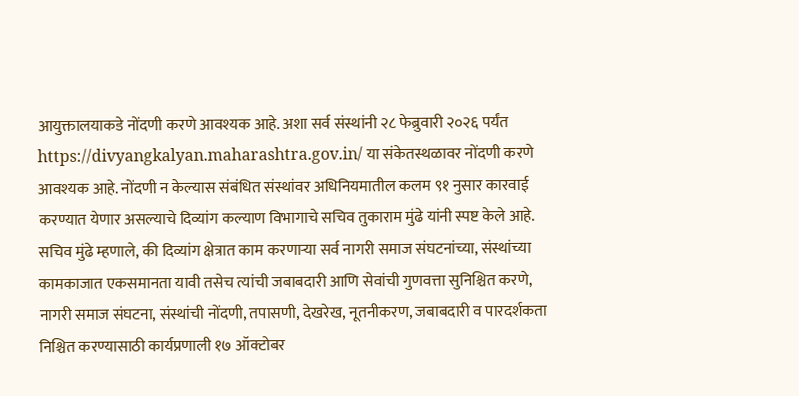आयुक्तालयाकडे नोंदणी करणे आवश्यक आहे. अशा सर्व संस्थांनी २८ फेब्रुवारी २०२६ पर्यंत https://divyangkalyan.maharashtra.gov.in/ या संकेतस्थळावर नोंदणी करणे आवश्यक आहे. नोंदणी न केल्यास संबंधित संस्थांवर अधिनियमातील कलम ९१ नुसार कारवाई करण्यात येणार असल्याचे दिव्यांग कल्याण विभागाचे सचिव तुकाराम मुंढे यांनी स्पष्ट केले आहे.
सचिव मुंढे म्हणाले, की दिव्यांग क्षेत्रात काम करणाऱ्या सर्व नागरी समाज संघटनांच्या, संस्थांच्या कामकाजात एकसमानता यावी तसेच त्यांची जबाबदारी आणि सेवांची गुणवत्ता सुनिश्चित करणे, नागरी समाज संघटना, संस्थांची नोंदणी, तपासणी, देखरेख, नूतनीकरण, जबाबदारी व पारदर्शकता निश्चित करण्यासाठी कार्यप्रणाली १७ ऑक्टोबर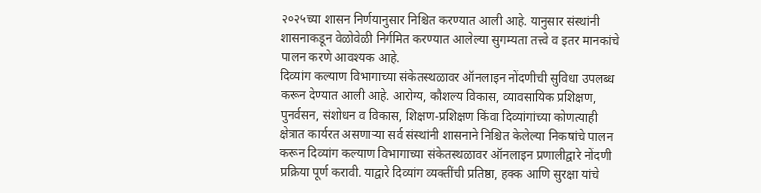२०२५च्या शासन निर्णयानुसार निश्चित करण्यात आली आहे. यानुसार संस्थांनी शासनाकडून वेळोवेळी निर्गमित करण्यात आलेल्या सुगम्यता तत्त्वे व इतर मानकांचे पालन करणे आवश्यक आहे.
दिव्यांग कल्याण विभागाच्या संकेतस्थळावर ऑनलाइन नोंदणीची सुविधा उपलब्ध करून देण्यात आली आहे. आरोग्य, कौशल्य विकास, व्यावसायिक प्रशिक्षण, पुनर्वसन, संशोधन व विकास, शिक्षण-प्रशिक्षण किंवा दिव्यांगांच्या कोणत्याही क्षेत्रात कार्यरत असणाऱ्या सर्व संस्थांनी शासनाने निश्चित केलेल्या निकषांचे पालन करून दिव्यांग कल्याण विभागाच्या संकेतस्थळावर ऑनलाइन प्रणालीद्वारे नोंदणी प्रक्रिया पूर्ण करावी. याद्वारे दिव्यांग व्यक्तींची प्रतिष्ठा, हक्क आणि सुरक्षा यांचे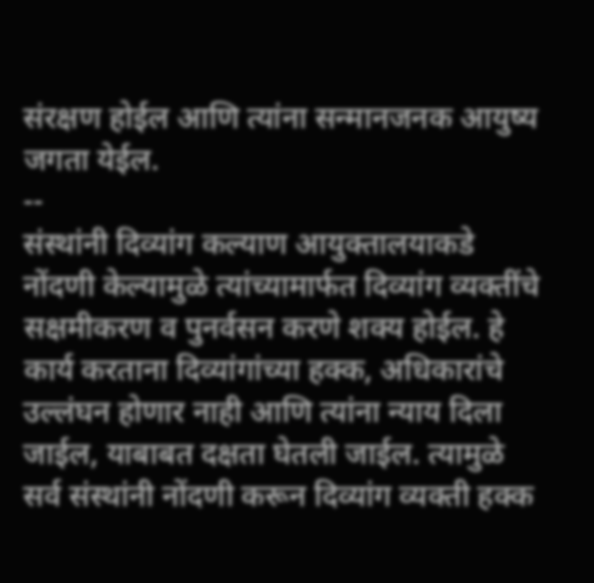संरक्षण होईल आणि त्यांना सन्मानजनक आयुष्य जगता येईल.
--
संस्थांनी दिव्यांग कल्याण आयुक्तालयाकडे नोंदणी केल्यामुळे त्यांच्यामार्फत दिव्यांग व्यक्तींचे सक्षमीकरण व पुनर्वसन करणे शक्य होईल. हे कार्य करताना दिव्यांगांच्या हक्क, अधिकारांचे उल्लंघन होणार नाही आणि त्यांना न्याय दिला जाईल, याबाबत दक्षता घेतली जाईल. त्यामुळे सर्व संस्थांनी नोंदणी करून दिव्यांग व्यक्ती हक्क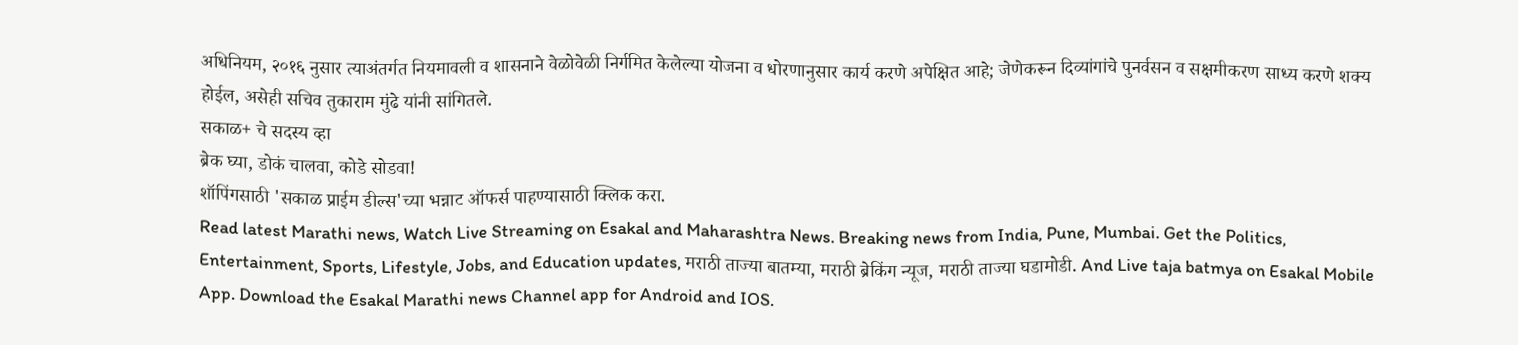अधिनियम, २०१६ नुसार त्याअंतर्गत नियमावली व शासनाने वेळोवेळी निर्गमित केलेल्या योजना व धोरणानुसार कार्य करणे अपेक्षित आहे; जेणेकरून दिव्यांगांचे पुनर्वसन व सक्षमीकरण साध्य करणे शक्य होईल, असेही सचिव तुकाराम मुंढे यांनी सांगितले.
सकाळ+ चे सदस्य व्हा
ब्रेक घ्या, डोकं चालवा, कोडे सोडवा!
शॉपिंगसाठी 'सकाळ प्राईम डील्स'च्या भन्नाट ऑफर्स पाहण्यासाठी क्लिक करा.
Read latest Marathi news, Watch Live Streaming on Esakal and Maharashtra News. Breaking news from India, Pune, Mumbai. Get the Politics, Entertainment, Sports, Lifestyle, Jobs, and Education updates, मराठी ताज्या बातम्या, मराठी ब्रेकिंग न्यूज, मराठी ताज्या घडामोडी. And Live taja batmya on Esakal Mobile App. Download the Esakal Marathi news Channel app for Android and IOS.